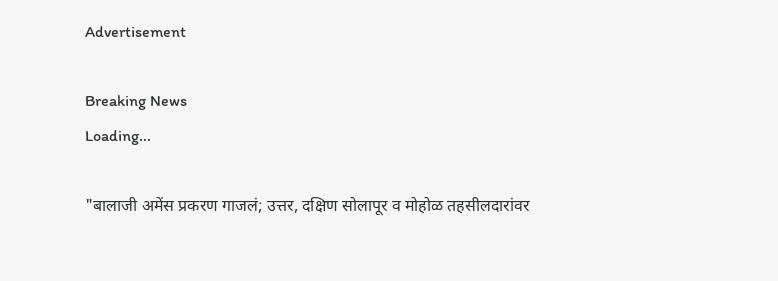Advertisement

Breaking News
Loading...

"बालाजी अमेंस प्रकरण गाजलं; उत्तर, दक्षिण सोलापूर व मोहोळ तहसीलदारांवर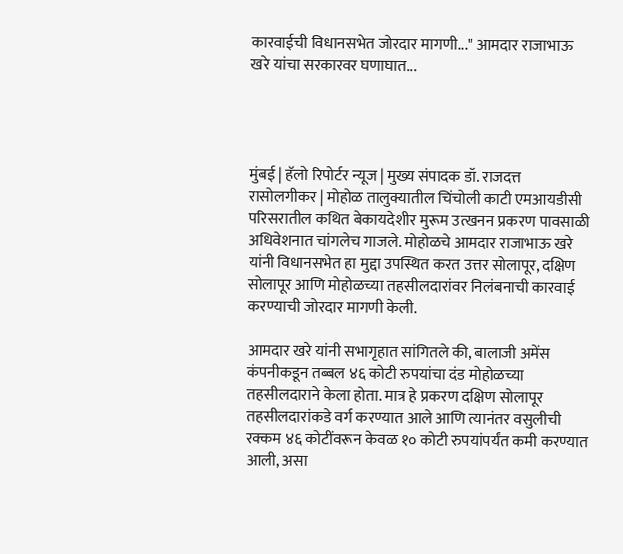कारवाईची विधानसभेत जोरदार मागणी..." आमदार राजाभाऊ खरे यांचा सरकारवर घणाघात...




मुंबई | हॅलो रिपोर्टर न्यूज | मुख्य संपादक डॉ. राजदत्त रासोलगीकर | मोहोळ तालुक्यातील चिंचोली काटी एमआयडीसी परिसरातील कथित बेकायदेशीर मुरूम उत्खनन प्रकरण पावसाळी अधिवेशनात चांगलेच गाजले. मोहोळचे आमदार राजाभाऊ खरे यांनी विधानसभेत हा मुद्दा उपस्थित करत उत्तर सोलापूर, दक्षिण सोलापूर आणि मोहोळच्या तहसीलदारांवर निलंबनाची कारवाई करण्याची जोरदार मागणी केली.

आमदार खरे यांनी सभागृहात सांगितले की, बालाजी अमेंस कंपनीकडून तब्बल ४६ कोटी रुपयांचा दंड मोहोळच्या तहसीलदाराने केला होता. मात्र हे प्रकरण दक्षिण सोलापूर तहसीलदारांकडे वर्ग करण्यात आले आणि त्यानंतर वसुलीची रक्कम ४६ कोटींवरून केवळ १० कोटी रुपयांपर्यंत कमी करण्यात आली, असा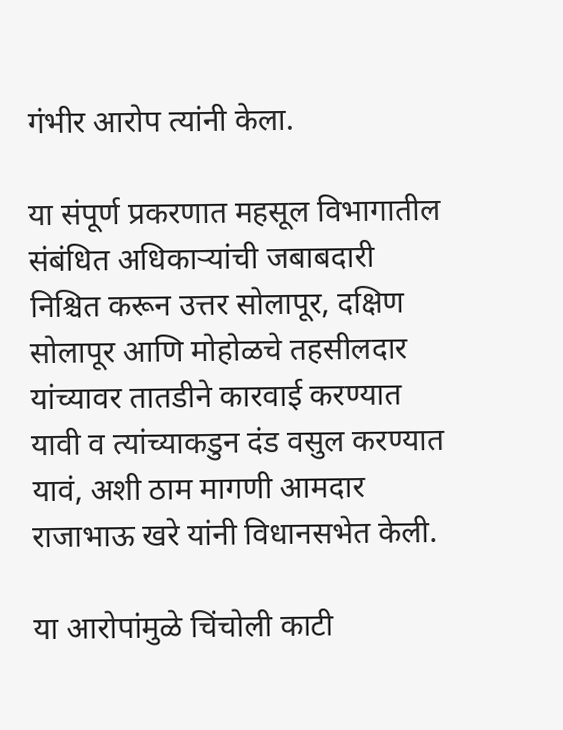गंभीर आरोप त्यांनी केला.

या संपूर्ण प्रकरणात महसूल विभागातील संबंधित अधिकाऱ्यांची जबाबदारी निश्चित करून उत्तर सोलापूर, दक्षिण सोलापूर आणि मोहोळचे तहसीलदार यांच्यावर तातडीने कारवाई करण्यात यावी व त्यांच्याकडुन दंड वसुल करण्यात यावं, अशी ठाम मागणी आमदार राजाभाऊ खरे यांनी विधानसभेत केली.

या आरोपांमुळे चिंचोली काटी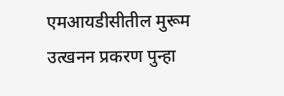एमआयडीसीतील मुरूम उत्खनन प्रकरण पुन्हा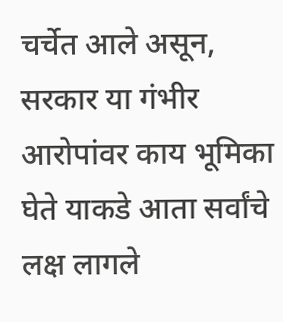चर्चेत आले असून, सरकार या गंभीर आरोपांवर काय भूमिका घेते याकडे आता सर्वांचे लक्ष लागले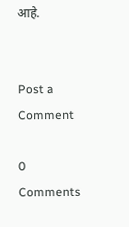आहे.


Post a Comment

0 Comments